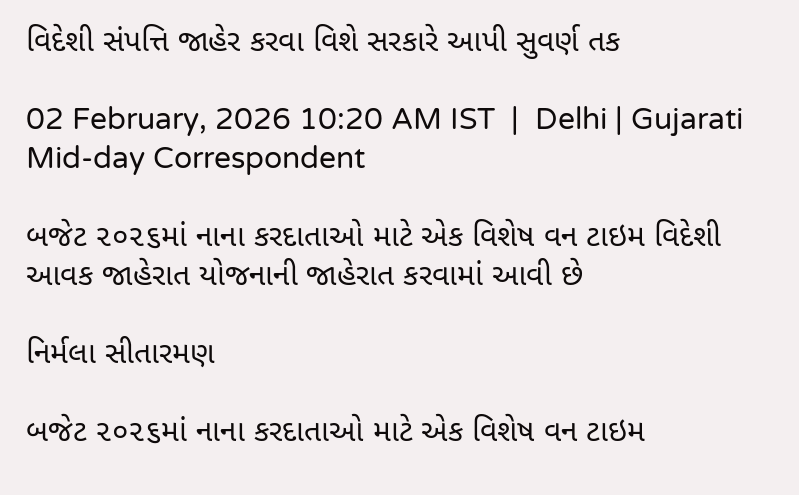વિદેશી સંપત્તિ જાહેર કરવા વિશે સરકારે આપી સુવર્ણ તક

02 February, 2026 10:20 AM IST  |  Delhi | Gujarati Mid-day Correspondent

બજેટ ૨૦૨૬માં નાના કરદાતાઓ માટે એક વિશેષ વન ટાઇમ વિદેશી આવક જાહેરાત યોજનાની જાહેરાત કરવામાં આવી છે

નિર્મલા સીતારમણ

બજેટ ૨૦૨૬માં નાના કરદાતાઓ માટે એક વિશેષ વન ટાઇમ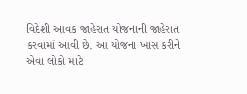વિદેશી આવક જાહેરાત યોજનાની જાહેરાત કરવામાં આવી છે. આ યોજના ખાસ કરીને એવા લોકો માટે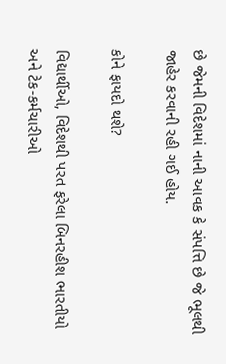છે જેમની વિદેશમાં નાની આવક કે સંપત્તિ છે જે ભૂલથી જાહેર કરવાની રહી ગઈ હોય.

કોને ફાયદો થશે?

વિદ્યાર્થીઓ, વિદેશથી પરત ફરેલા બિનરહીશ ભારતીયો અને ટેક-કર્મચારીઓ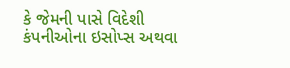કે જેમની પાસે વિદેશી કંપનીઓના ઇસોપ્સ અથવા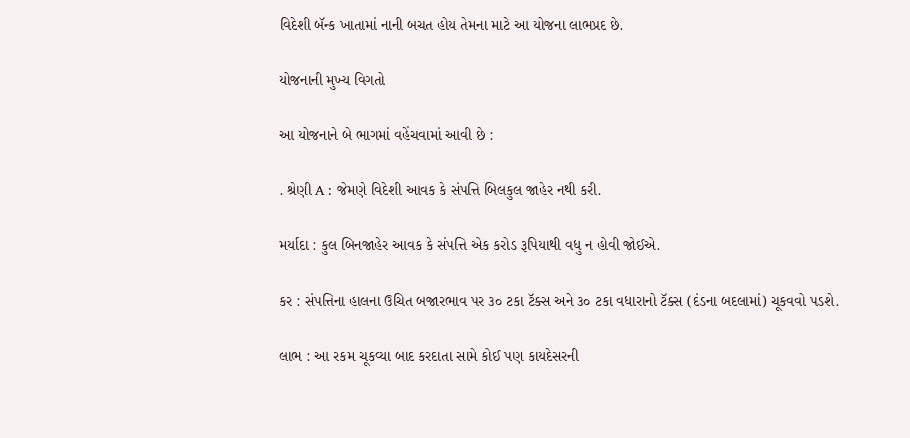વિદેશી બૅન્ક ખાતામાં નાની બચત હોય તેમના માટે આ યોજના લાભપ્રદ છે.

યોજનાની મુખ્ય વિગતો

આ યોજનાને બે ભાગમાં વહેંચવામાં આવી છે :

. શ્રેણી A : જેમણે વિદેશી આવક કે સંપત્તિ બિલકુલ જાહેર નથી કરી.

મર્યાદા : કુલ બિનજાહેર આવક કે સંપત્તિ એક કરોડ રૂપિયાથી વધુ ન હોવી જોઈએ.

કર : સંપત્તિના હાલના ઉચિત બજારભાવ પર ૩૦ ટકા ટૅક્સ અને ૩૦ ટકા વધારાનો ટૅક્સ (દંડના બદલામાં) ચૂકવવો પડશે.

લાભ : આ રકમ ચૂકવ્યા બાદ કરદાતા સામે કોઈ પણ કાયદેસરની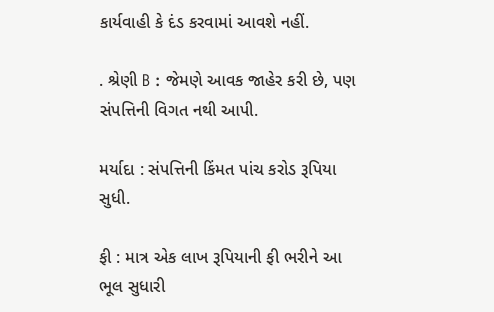કાર્યવાહી કે દંડ કરવામાં આવશે નહીં.

. શ્રેણી B : જેમણે આવક જાહેર કરી છે, પણ સંપત્તિની વિગત નથી આપી.

મર્યાદા : સંપત્તિની કિંમત પાંચ કરોડ રૂપિયા સુધી.

ફી : માત્ર એક લાખ રૂપિયાની ફી ભરીને આ ભૂલ સુધારી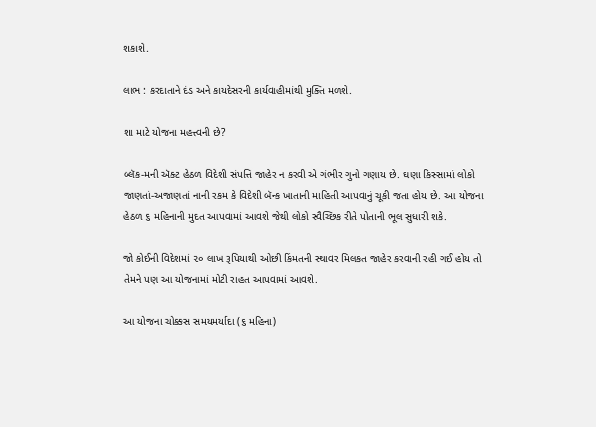શકાશે.

લાભ : કરદાતાને દંડ અને કાયદેસરની કાર્યવાહીમાંથી મુક્તિ મળશે.

શા માટે યોજના મહત્ત્વની છે?

બ્લૅક-મની ઍક્ટ હેઠળ વિદેશી સંપત્તિ જાહેર ન કરવી એ ગંભીર ગુનો ગણાય છે. ઘણા કિસ્સામાં લોકો જાણતાં-અજાણતાં નાની રકમ કે વિદેશી બૅન્ક ખાતાની માહિતી આપવાનું ચૂકી જતા હોય છે. આ યોજના હેઠળ ૬ મહિનાની મુદત આપવામાં આવશે જેથી લોકો સ્વૈચ્છિક રીતે પોતાની ભૂલ સુધારી શકે.

જો કોઈની વિદેશમાં ૨૦ લાખ રૂપિયાથી ઓછી કિંમતની સ્થાવર મિલકત જાહેર કરવાની રહી ગઈ હોય તો તેમને પણ આ યોજનામાં મોટી રાહત આપવામાં આવશે.

આ યોજના ચોક્કસ સમયમર્યાદા (૬ મહિના)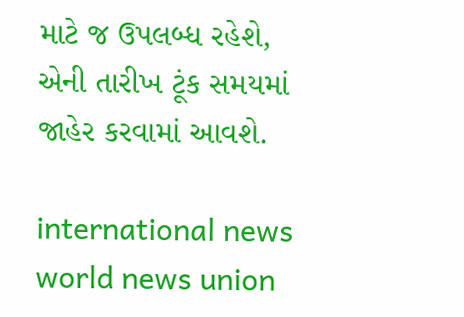માટે જ ઉપલબ્ધ રહેશે, એની તારીખ ટૂંક સમયમાં જાહેર કરવામાં આવશે.

international news world news union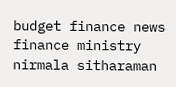budget finance news finance ministry nirmala sitharaman